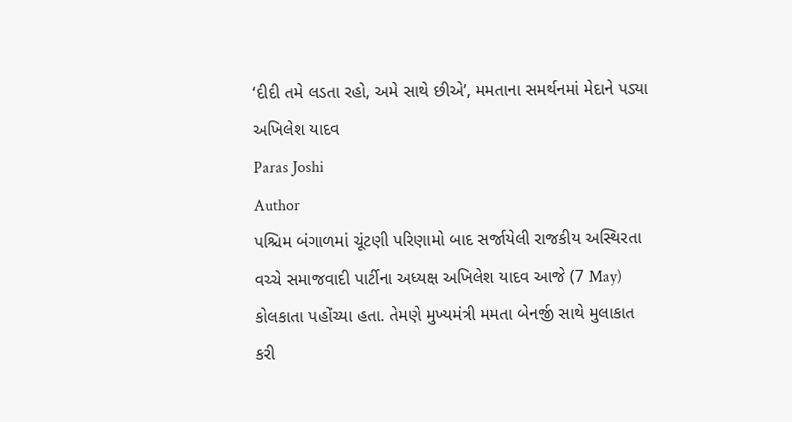‘દીદી તમે લડતા રહો, અમે સાથે છીએ’, મમતાના સમર્થનમાં મેદાને પડ્યા અખિલેશ યાદવ
Paras Joshi
Author
પશ્ચિમ બંગાળમાં ચૂંટણી પરિણામો બાદ સર્જાયેલી રાજકીય અસ્થિરતા વચ્ચે સમાજવાદી પાર્ટીના અધ્યક્ષ અખિલેશ યાદવ આજે (7 May) કોલકાતા પહોંચ્યા હતા. તેમણે મુખ્યમંત્રી મમતા બેનર્જી સાથે મુલાકાત કરી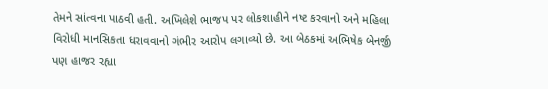તેમને સાંત્વના પાઠવી હતી. અખિલેશે ભાજપ પર લોકશાહીને નષ્ટ કરવાનો અને મહિલા વિરોધી માનસિકતા ધરાવવાનો ગંભીર આરોપ લગાવ્યો છે. આ બેઠકમાં અભિષેક બેનર્જી પણ હાજર રહ્યા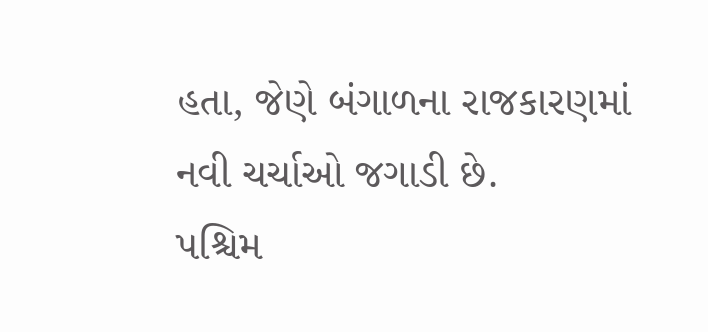હતા, જેણે બંગાળના રાજકારણમાં નવી ચર્ચાઓ જગાડી છે.
પશ્ચિમ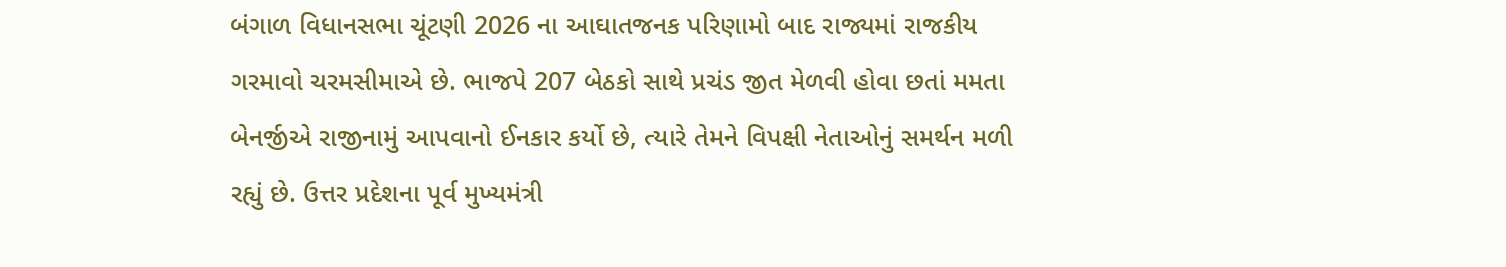બંગાળ વિધાનસભા ચૂંટણી 2026 ના આઘાતજનક પરિણામો બાદ રાજ્યમાં રાજકીય ગરમાવો ચરમસીમાએ છે. ભાજપે 207 બેઠકો સાથે પ્રચંડ જીત મેળવી હોવા છતાં મમતા બેનર્જીએ રાજીનામું આપવાનો ઈનકાર કર્યો છે, ત્યારે તેમને વિપક્ષી નેતાઓનું સમર્થન મળી રહ્યું છે. ઉત્તર પ્રદેશના પૂર્વ મુખ્યમંત્રી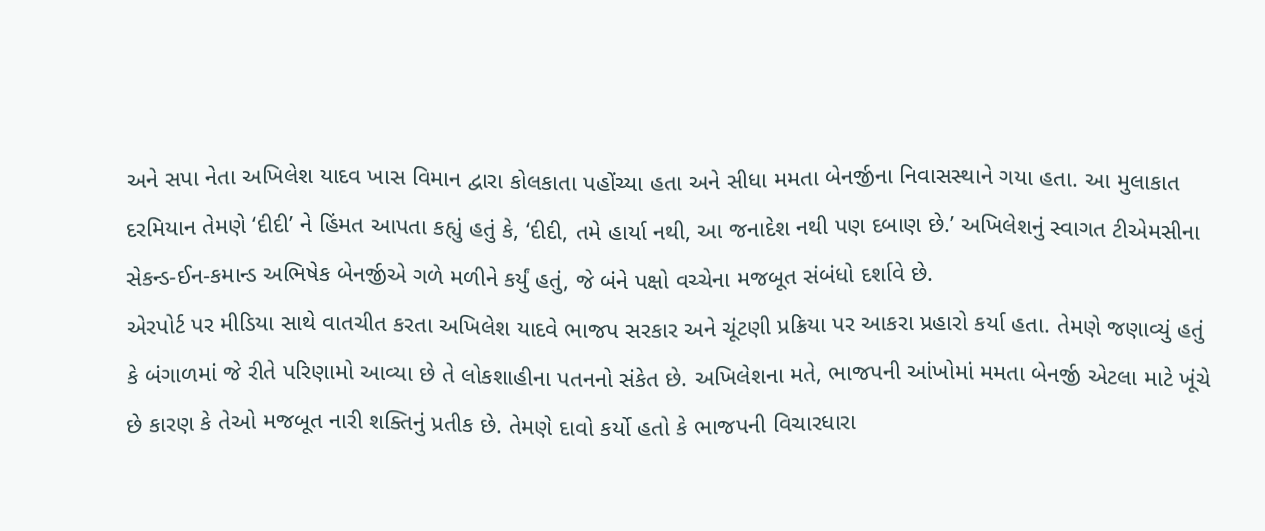અને સપા નેતા અખિલેશ યાદવ ખાસ વિમાન દ્વારા કોલકાતા પહોંચ્યા હતા અને સીધા મમતા બેનર્જીના નિવાસસ્થાને ગયા હતા. આ મુલાકાત દરમિયાન તેમણે ‘દીદી’ ને હિંમત આપતા કહ્યું હતું કે, ‘દીદી, તમે હાર્યા નથી, આ જનાદેશ નથી પણ દબાણ છે.’ અખિલેશનું સ્વાગત ટીએમસીના સેકન્ડ-ઈન-કમાન્ડ અભિષેક બેનર્જીએ ગળે મળીને કર્યું હતું, જે બંને પક્ષો વચ્ચેના મજબૂત સંબંધો દર્શાવે છે.
એરપોર્ટ પર મીડિયા સાથે વાતચીત કરતા અખિલેશ યાદવે ભાજપ સરકાર અને ચૂંટણી પ્રક્રિયા પર આકરા પ્રહારો કર્યા હતા. તેમણે જણાવ્યું હતું કે બંગાળમાં જે રીતે પરિણામો આવ્યા છે તે લોકશાહીના પતનનો સંકેત છે. અખિલેશના મતે, ભાજપની આંખોમાં મમતા બેનર્જી એટલા માટે ખૂંચે છે કારણ કે તેઓ મજબૂત નારી શક્તિનું પ્રતીક છે. તેમણે દાવો કર્યો હતો કે ભાજપની વિચારધારા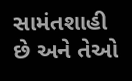સામંતશાહી છે અને તેઓ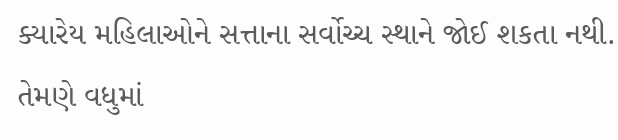ક્યારેય મહિલાઓને સત્તાના સર્વોચ્ચ સ્થાને જોઈ શકતા નથી. તેમણે વધુમાં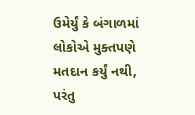ઉમેર્યું કે બંગાળમાં લોકોએ મુક્તપણે મતદાન કર્યું નથી, પરંતુ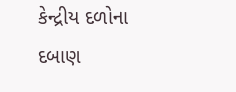કેન્દ્રીય દળોના દબાણ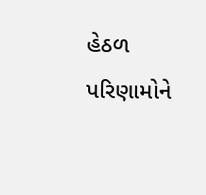હેઠળ પરિણામોને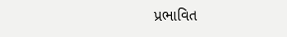પ્રભાવિત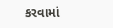કરવામાં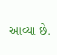આવ્યા છે.